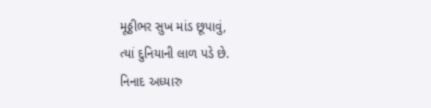મૂઠ્ઠીભર સુખ માંડ છૂપાવું,
ત્યાં દુનિયાની લાળ પડે છે.
નિનાદ અધ્યારુ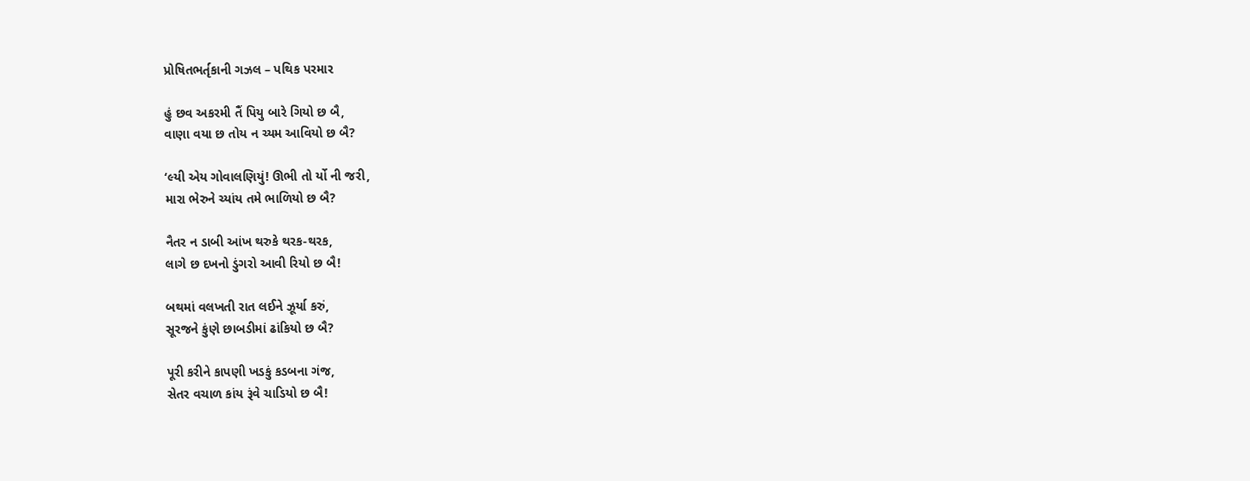પ્રોષિતભર્તૃકાની ગઝલ – પથિક પરમાર

હું છવ અકરમી તૈં પિયુ બારે ગિયો છ બૈ,
વાણા વયા છ તોય ન ચ્યમ આવિયો છ બૈ?

‘લ્યી એય ગોવાલણિયું! ઊભી તો ર્યો ની જરી,
મારા ભેરુને ચ્યાંય તમે ભાળિયો છ બૈ?

નૈતર ન ડાબી આંખ થરુકે થરક-થરક,
લાગે છ દખનો ડુંગરો આવી રિયો છ બૈ!

બથમાં વલખતી રાત લઈને ઝૂર્યા કરું,
સૂરજને કુંણે છાબડીમાં ઢાંકિયો છ બૈ?

પૂરી કરીને કાપણી ખડકું કડબના ગંજ,
સેતર વચાળ કાંય રૂંવે ચાડિયો છ બૈ!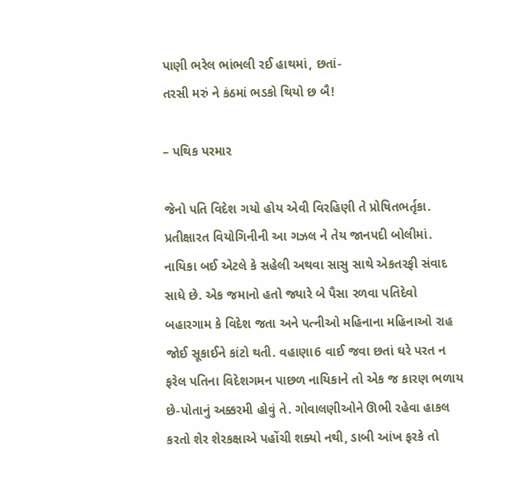પાણી ભરેલ ભાંભલી રઈ હાથમાં, છતાં-
તરસી મરું ને કંઠમાં ભડકો થિયો છ બૈ!

– પથિક પરમાર

જેનો પતિ વિદેશ ગયો હોય એવી વિરહિણી તે પ્રોષિતભર્તૃકા. પ્રતીક્ષારત વિયોગિનીની આ ગઝલ ને તેય જાનપદી બોલીમાં. નાયિકા બઈ એટલે કે સહેલી અથવા સાસુ સાથે એકતરફી સંવાદ સાધે છે. એક જમાનો હતો જ્યારે બે પૈસા રળવા પતિદેવો બહારગામ કે વિદેશ જતા અને પત્નીઓ મહિનાના મહિનાઓ રાહ જોઈ સૂકાઈને કાંટો થતી. વહાણા6 વાઈ જવા છતાં ઘરે પરત ન ફરેલ પતિના વિદેશગમન પાછળ નાયિકાને તો એક જ કારણ ભળાય છે-પોતાનું અક્કરમી હોવું તે. ગોવાલણીઓને ઊભી રહેવા હાકલ કરતો શેર શેરકક્ષાએ પહોંચી શક્યો નથી, ડાબી આંખ ફરકે તો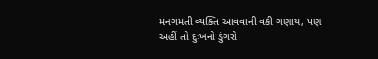મનગમતી વ્યક્તિ આવવાની વકી ગણાય, પણ અહીં તો દુઃખનો ડુંગરો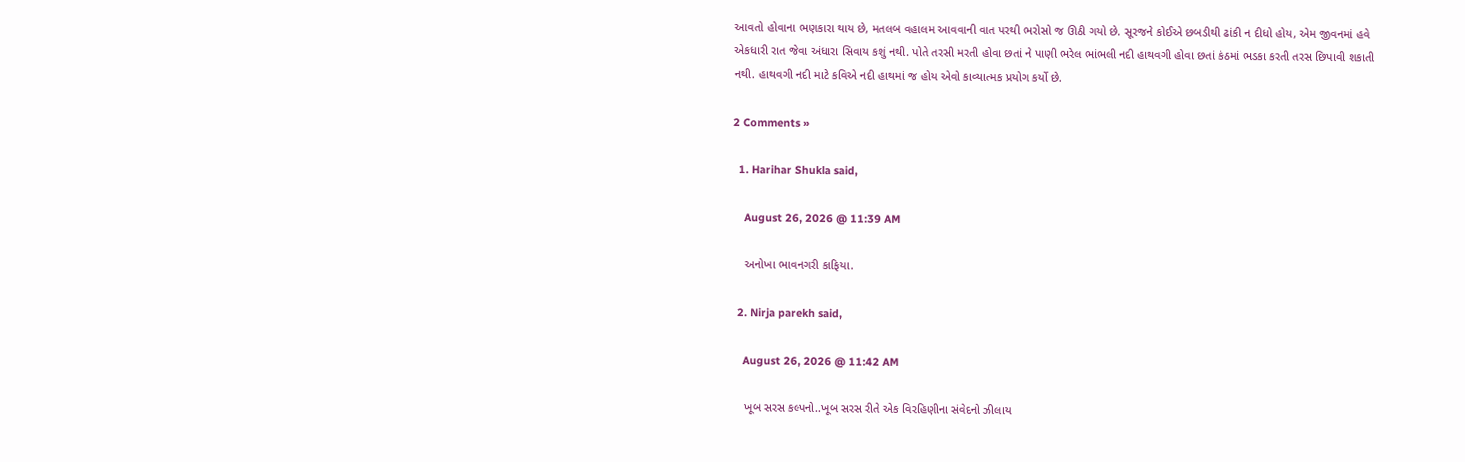આવતો હોવાના ભણકારા થાય છે, મતલબ વહાલમ આવવાની વાત પરથી ભરોસો જ ઊઠી ગયો છે. સૂરજને કોઈએ છબડીથી ઢાંકી ન દીધો હોય, એમ જીવનમાં હવે એકધારી રાત જેવા અંધારા સિવાય કશું નથી. પોતે તરસી મરતી હોવા છતાં ને પાણી ભરેલ ભાંભલી નદી હાથવગી હોવા છતાં કંઠમાં ભડકા કરતી તરસ છિપાવી શકાતી નથી. હાથવગી નદી માટે કવિએ નદી હાથમાં જ હોય એવો કાવ્યાત્મક પ્રયોગ કર્યો છે.

2 Comments »

  1. Harihar Shukla said,

    August 26, 2026 @ 11:39 AM

    અનોખા ભાવનગરી કાફિયા.

  2. Nirja parekh said,

    August 26, 2026 @ 11:42 AM

    ખૂબ સરસ કલ્પનો..ખૂબ સરસ રીતે એક વિરહિણીના સંવેદનો ઝીલાય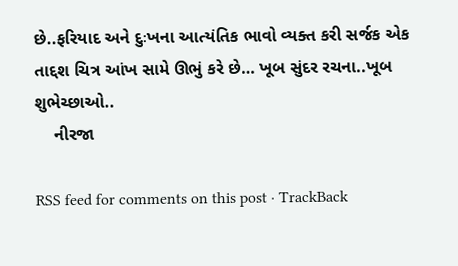છે..ફરિયાદ અને દુઃખના આત્યંતિક ભાવો વ્યક્ત કરી સર્જક એક તાદ્દશ ચિત્ર આંખ સામે ઊભું કરે છે… ખૂબ સુંદર રચના..ખૂબ શુભેચ્છાઓ..
    નીરજા

RSS feed for comments on this post · TrackBack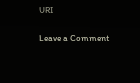URI

Leave a Comment